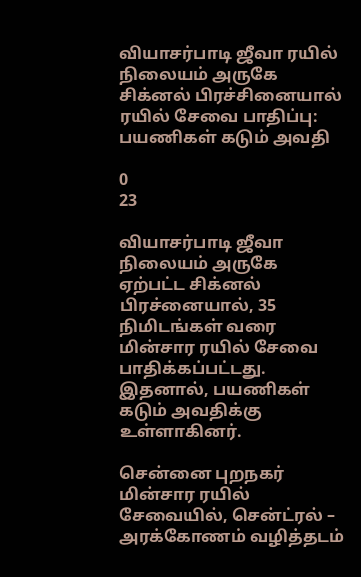வியாசர்பாடி ஜீவா ரயில் நிலையம் அருகே சிக்னல் பிரச்சினையால் ரயில் சேவை பாதிப்பு: பயணிகள் கடும் அவதி

0
23

வியாசர்பாடி ஜீவா நிலையம் அருகே ஏற்பட்ட சிக்னல் பிரச்னையால், 35 நிமிடங்கள் வரை மின்சார ரயில் சேவை பாதிக்கப்பட்டது. இதனால், பயணிகள் கடும் அவதிக்கு உள்ளாகினர்.

சென்னை புறநகர் மின்சார ரயில் சேவையில், சென்ட்ரல் – அரக்கோணம் வழித்தடம்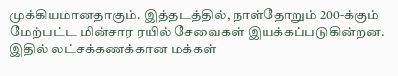முக்கியமானதாகும். இத்தடத்தில், நாள்தோறும் 200-க்கும் மேற்பட்ட மின்சார ரயில் சேவைகள் இயக்கப்படுகின்றன. இதில் லட்சக்கணக்கான மக்கள்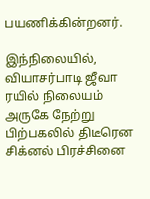பயணிக்கின்றனர்.

இந்நிலையில், வியாசர்பாடி ஜீவா ரயில் நிலையம் அருகே நேற்று பிற்பகலில் திடீரென சிக்னல் பிரச்சினை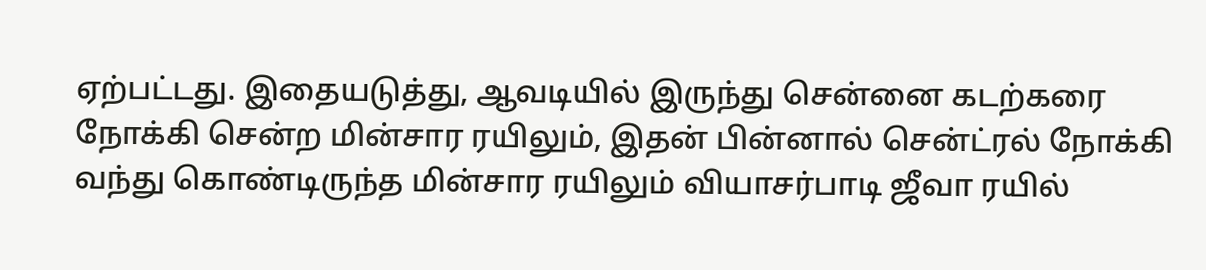ஏற்பட்டது. இதையடுத்து, ஆவடியில் இருந்து சென்னை கடற்கரை நோக்கி சென்ற மின்சார ரயிலும், இதன் பின்னால் சென்ட்ரல் நோக்கி வந்து கொண்டிருந்த மின்சார ரயிலும் வியாசர்பாடி ஜீவா ரயில்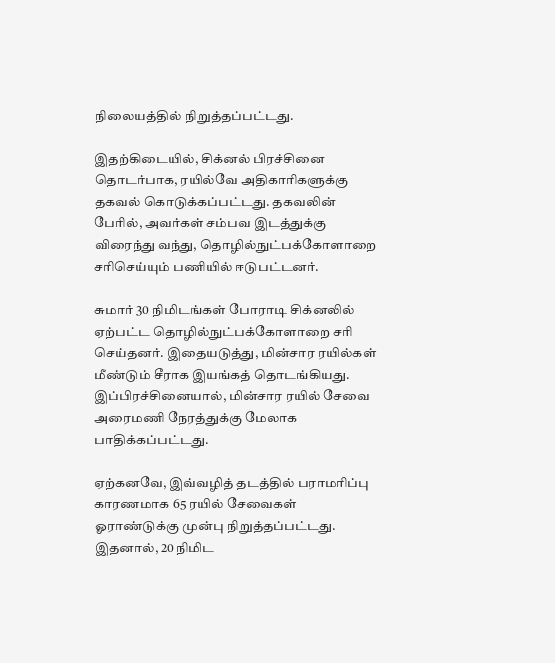நிலையத்தில் நிறுத்தப்பட்டது.

இதற்கிடையில், சிக்னல் பிரச்சினை தொடர்பாக, ரயில்வே அதிகாரிகளுக்கு தகவல் கொடுக்கப்பட்டது. தகவலின் பேரில், அவர்கள் சம்பவ இடத்துக்கு விரைந்து வந்து, தொழில்நுட்பக்கோளாறை சரிசெய்யும் பணியில் ஈடுபட்டனர்.

சுமார் 30 நிமிடங்கள் போராடி சிக்னலில் ஏற்பட்ட தொழில்நுட்பக்கோளாறை சரி செய்தனர். இதையடுத்து, மின்சார ரயில்கள் மீண்டும் சீராக இயங்கத் தொடங்கியது. இப்பிரச்சினையால், மின்சார ரயில் சேவை அரைமணி நேரத்துக்கு மேலாக பாதிக்கப்பட்டது.

ஏற்கனவே, இவ்வழித் தடத்தில் பராமரிப்பு காரணமாக 65 ரயில் சேவைகள் ஓராண்டுக்கு முன்பு நிறுத்தப்பட்டது. இதனால், 20 நிமிட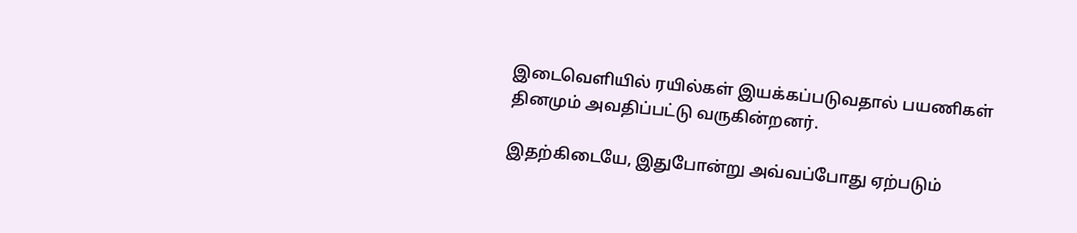இடைவெளியில் ரயில்கள் இயக்கப்படுவதால் பயணிகள் தினமும் அவதிப்பட்டு வருகின்றனர்.

இதற்கிடையே, இதுபோன்று அவ்வப்போது ஏற்படும்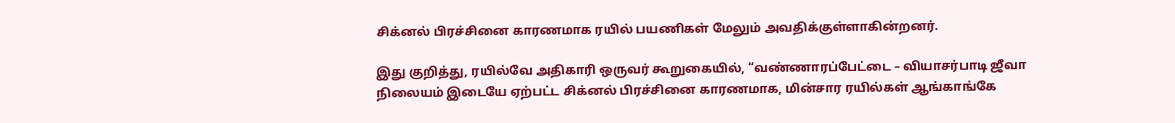சிக்னல் பிரச்சினை காரணமாக ரயில் பயணிகள் மேலும் அவதிக்குள்ளாகின்றனர்.

இது குறித்து, ரயில்வே அதிகாரி ஒருவர் கூறுகையில், “வண்ணாரப்பேட்டை – வியாசர்பாடி ஜீவா நிலையம் இடையே ஏற்பட்ட சிக்னல் பிரச்சினை காரணமாக, மின்சார ரயில்கள் ஆங்காங்கே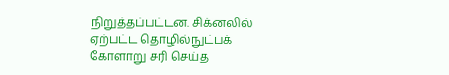நிறுத்தப்பட்டன. சிக்னலில் ஏற்பட்ட தொழில்நுட்பக் கோளாறு சரி செய்த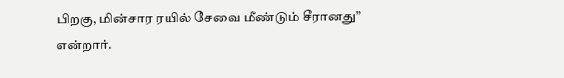பிறகு, மின்சார ரயில் சேவை மீண்டும் சீரானது” என்றார்.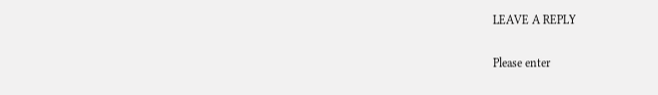LEAVE A REPLY

Please enter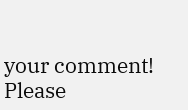your comment!
Please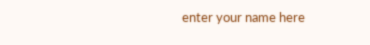enter your name here